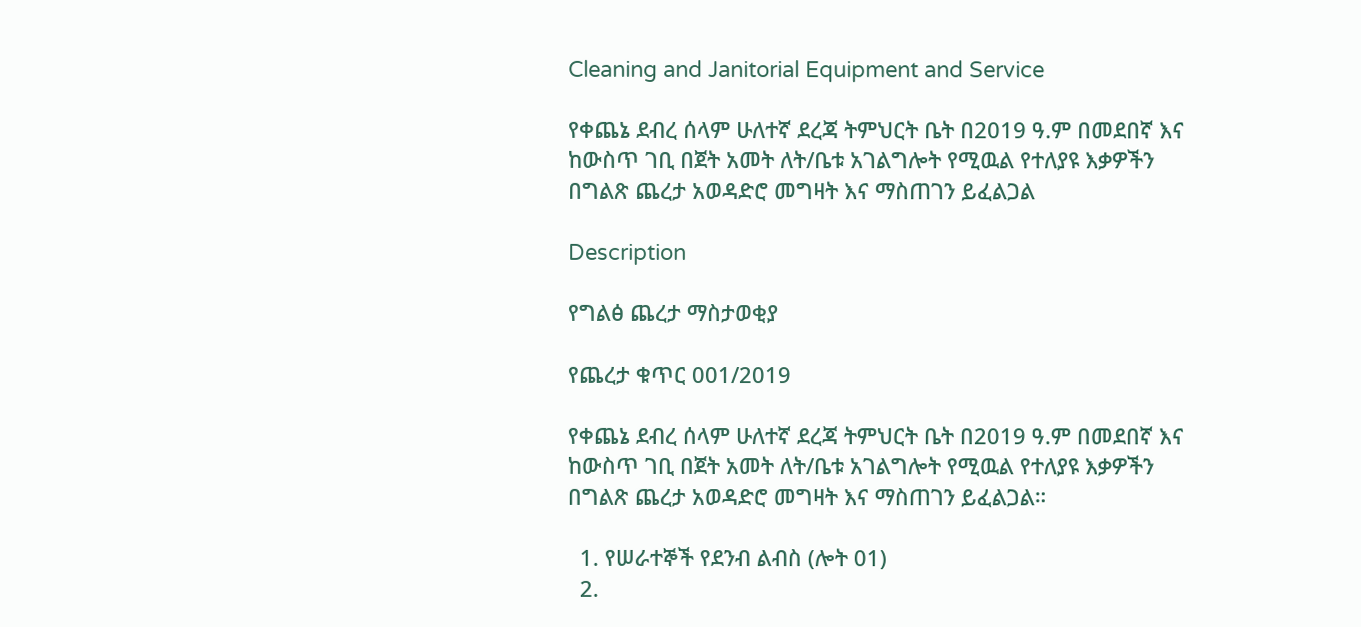Cleaning and Janitorial Equipment and Service

የቀጨኔ ደብረ ሰላም ሁለተኛ ደረጃ ትምህርት ቤት በ2019 ዓ.ም በመደበኛ እና ከውስጥ ገቢ በጀት አመት ለት/ቤቱ አገልግሎት የሚዉል የተለያዩ እቃዎችን በግልጽ ጨረታ አወዳድሮ መግዛት እና ማስጠገን ይፈልጋል

Description

የግልፅ ጨረታ ማስታወቂያ

የጨረታ ቁጥር 001/2019

የቀጨኔ ደብረ ሰላም ሁለተኛ ደረጃ ትምህርት ቤት በ2019 ዓ.ም በመደበኛ እና ከውስጥ ገቢ በጀት አመት ለት/ቤቱ አገልግሎት የሚዉል የተለያዩ እቃዎችን በግልጽ ጨረታ አወዳድሮ መግዛት እና ማስጠገን ይፈልጋል።

  1. የሠራተኞች የደንብ ልብስ (ሎት 01)
  2.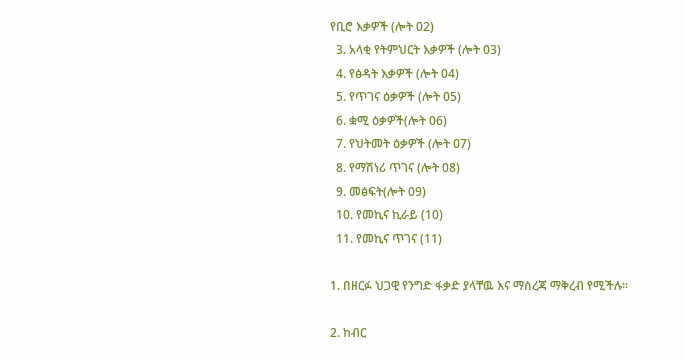የቢሮ እቃዎች (ሎት 02)
  3. አላቂ የትምህርት እቃዎች (ሎት 03)
  4. የፅዳት እቃዎች (ሎት 04)
  5. የጥገና ዕቃዎች (ሎት 05)
  6. ቋሚ ዕቃዎች(ሎት 06)
  7. የህትመት ዕቃዎች (ሎት ዐ7)
  8. የማሽነሪ ጥገና (ሎት 08)
  9. መፅፍት(ሎት 09)
  10. የመኪና ኪራይ (10)
  11. የመኪና ጥገና (11)

1. በዘርፉ ህጋዊ የንግድ ፋቃድ ያላቸዉ እና ማሰረጃ ማቅረብ የሚችሉ።

2. ከብር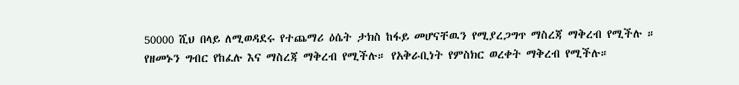50000 ሺህ በላይ ለሚወዳደሩ የተጨማሪ ዕሴት ታክስ ከፋይ መሆናቸዉን የሚያረጋግጥ ማስረጃ ማቅረብ የሚችሉ ። የዘመኑን ግብር የከፈሉ እና ማስረጃ ማቅረብ የሚችሉ። የአቅራቢነት የምስክር ወረቀት ማቅረብ የሚችሉ።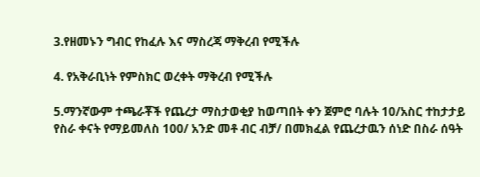3.የዘመኑን ግብር የከፈሉ እና ማስረጃ ማቅረብ የሚችሉ

4. የአቅራቢነት የምስክር ወረቀት ማቅረብ የሚችሉ

5.ማንኛውም ተጫራቾች የጨረታ ማስታወቂያ ከወጣበት ቀን ጀምሮ ባሉት 10/አስር ተከታታይ የስራ ቀናት የማይመለስ 100/ አንድ መቶ ብር ብቻ/ በመክፈል የጨረታዉን ሰነድ በስራ ሰዓት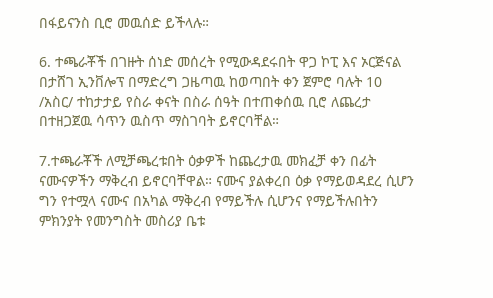በፋይናንስ ቢሮ መዉሰድ ይችላሉ።

6. ተጫራቾች በገዙት ሰነድ መሰረት የሚውዳደሩበት ዋጋ ኮፒ እና ኦርጅናል በታሸገ ኢንቨሎፕ በማድረግ ጋዜጣዉ ከወጣበት ቀን ጀምሮ ባሉት 10 /አስር/ ተከታታይ የስራ ቀናት በስራ ሰዓት በተጠቀሰዉ ቢሮ ለጨረታ በተዘጋጀዉ ሳጥን ዉስጥ ማስገባት ይኖርባቸል።

7.ተጫራቾች ለሚቻጫረቱበት ዕቃዎች ከጨረታዉ መክፈቻ ቀን በፊት ናሙናዎችን ማቅረብ ይኖርባቸዋል። ናሙና ያልቀረበ ዕቃ የማይወዳደረ ሲሆን ግን የተሟላ ናሙና በአካል ማቅረብ የማይችሉ ሲሆንና የማይችሉበትን ምክንያት የመንግስት መስሪያ ቤቱ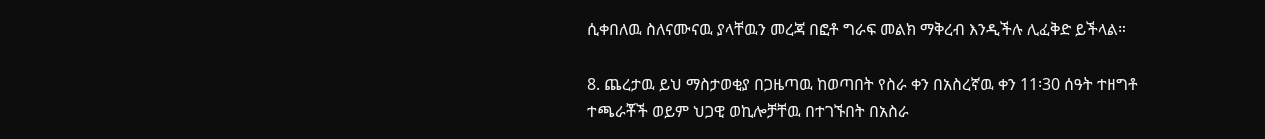ሲቀበለዉ ስለናሙናዉ ያላቸዉን መረጃ በፎቶ ግራፍ መልክ ማቅረብ እንዲችሉ ሊፈቅድ ይችላል።

8. ጨረታዉ ይህ ማስታወቂያ በጋዜጣዉ ከወጣበት የስራ ቀን በአስረኛዉ ቀን 11፡30 ሰዓት ተዘግቶ ተጫራቾች ወይም ህጋዊ ወኪሎቻቸዉ በተገኙበት በአስራ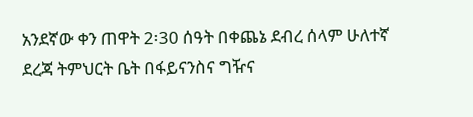አንደኛው ቀን ጠዋት 2፡30 ሰዓት በቀጨኔ ደብረ ሰላም ሁለተኛ ደረጃ ትምህርት ቤት በፋይናንስና ግዥና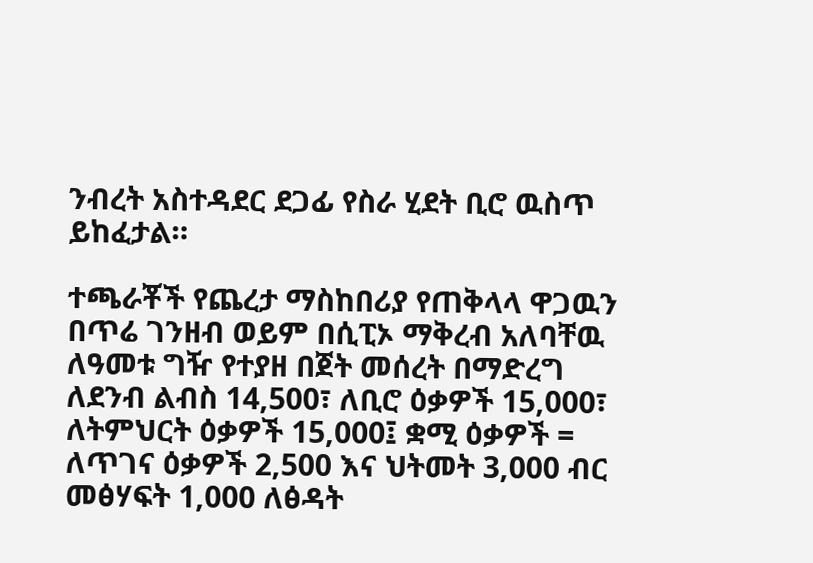ንብረት አስተዳደር ደጋፊ የስራ ሂደት ቢሮ ዉስጥ ይከፈታል።

ተጫራቾች የጨረታ ማስከበሪያ የጠቅላላ ዋጋዉን በጥሬ ገንዘብ ወይም በሲፒኦ ማቅረብ አለባቸዉ ለዓመቱ ግዥ የተያዘ በጀት መሰረት በማድረግ ለደንብ ልብስ 14,500፣ ለቢሮ ዕቃዎች 15,000፣ ለትምህርት ዕቃዎች 15,000፤ ቋሚ ዕቃዎች = ለጥገና ዕቃዎች 2,500 እና ህትመት 3,000 ብር መፅሃፍት 1,000 ለፅዳት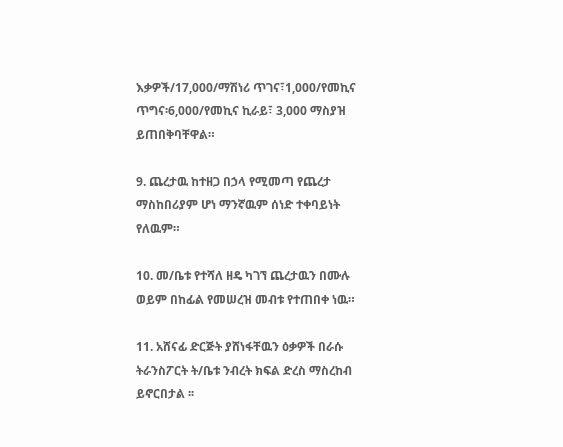እቃዎች/17,000/ማሽነሪ ጥገና፣1,000/የመኪና ጥግና፡6,000/የመኪና ኪራይ፣ 3,000 ማስያዝ ይጠበቅባቸዋል።

9. ጨረታዉ ከተዘጋ በኃላ የሚመጣ የጨረታ ማስከበሪያም ሆነ ማንኛዉም ሰነድ ተቀባይነት የለዉም።

10. መ/ቤቱ የተሻለ ዘዴ ካገኘ ጨረታዉን በሙሉ ወይም በከፊል የመሠረዝ መብቱ የተጠበቀ ነዉ።

11. አሸናፊ ድርጅት ያሸነፋቸዉን ዕቃዎች በራሱ ትራንስፖርት ት/ቤቱ ንብረት ክፍል ድረስ ማስረከብ ይኖርበታል ፡፡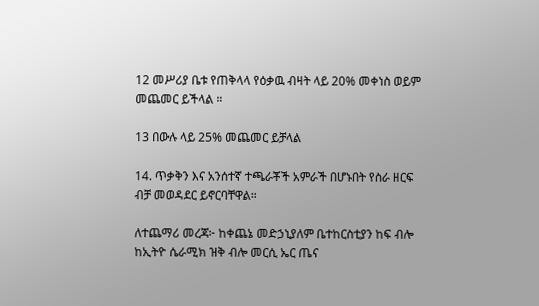12 መሥሪያ ቤቱ የጠቅላላ የዕቃዉ ብዛት ላይ 20% መቀነስ ወይም መጨመር ይችላል ።

13 በውሉ ላይ 25% መጨመር ይቻላል

14. ጥቃቅን እና አንሰተኛ ተጫራቾች አምራች በሆኑበት የስራ ዘርፍ ብቻ መወዳደር ይኖርባቸዋል።

ለተጨማሪ መረጃ፦ ከቀጨኔ መድኃኒያለም ቤተከርስቲያን ከፍ ብሎ ከኢትዮ ሴራሚክ ዝቅ ብሎ መርሲ ኤር ጤና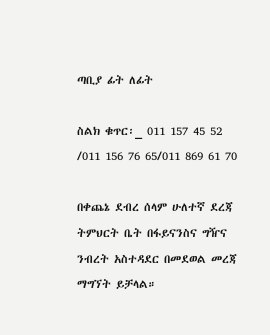ጣቢያ ፊት ለፊት

ስልክ ቁጥር፡_ 011 157 45 52 /011 156 76 65/011 869 61 70

በቀጨኔ ደብረ ሰላም ሁለተኛ ደረጃ ትምህርት ቤት በፋይናንስና ግዥና ንብረት አስተዳደር በመደወል መረጃ ማግኘት ይቻላል።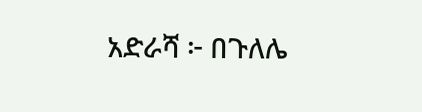አድራሻ ፦ በጉለሌ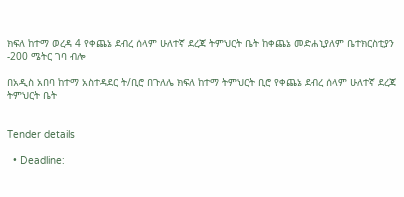ክፍለ ከተማ ወረዳ 4 የቀጨኔ ደብረ ሰላም ሁለተኛ ደረጃ ትምህርት ቤት ከቀጨኔ መድሐኒያለም ቤተክርስቲያን -200 ሜትር ገባ ብሎ

በአዲስ አበባ ከተማ አስተዳደር ት/ቢሮ በጉለሌ ክፍለ ከተማ ትምህርት ቢሮ የቀጨኔ ደብረ ሰላም ሁለተኛ ደረጃ ትምህርት ቤት


Tender details

  • Deadline: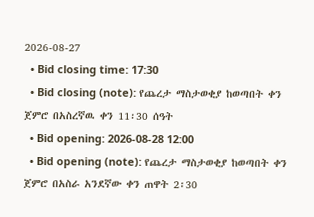2026-08-27
  • Bid closing time: 17:30
  • Bid closing (note): የጨረታ ማስታወቂያ ከወጣበት ቀን ጀምሮ በአስረኛዉ ቀን 11፡30 ሰዓት
  • Bid opening: 2026-08-28 12:00
  • Bid opening (note): የጨረታ ማስታወቂያ ከወጣበት ቀን ጀምሮ በአስራ አንደኛው ቀን ጠዋት 2፡30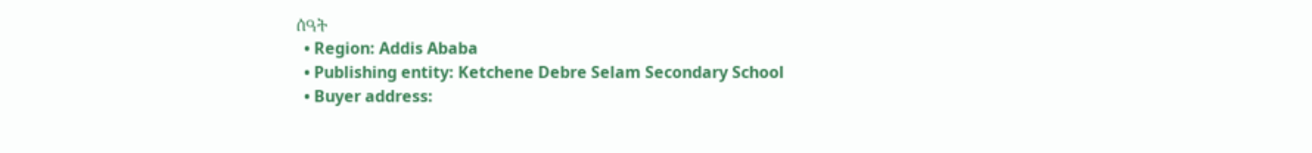ሰዓት
  • Region: Addis Ababa
  • Publishing entity: Ketchene Debre Selam Secondary School
  • Buyer address: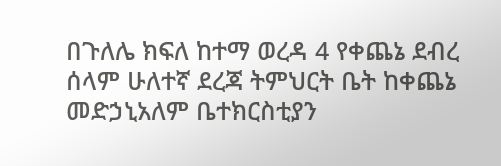በጉለሌ ክፍለ ከተማ ወረዳ 4 የቀጨኔ ደብረ ሰላም ሁለተኛ ደረጃ ትምህርት ቤት ከቀጨኔ መድኃኒአለም ቤተክርስቲያን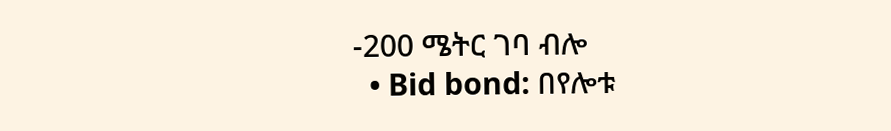-200 ሜትር ገባ ብሎ
  • Bid bond: በየሎቱ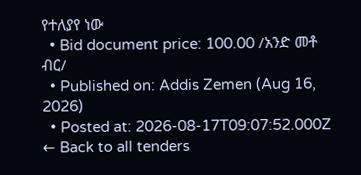የተለያየ ነው
  • Bid document price: 100.00 /አንድ መቶ ብር/
  • Published on: Addis Zemen (Aug 16, 2026)
  • Posted at: 2026-08-17T09:07:52.000Z
← Back to all tenders